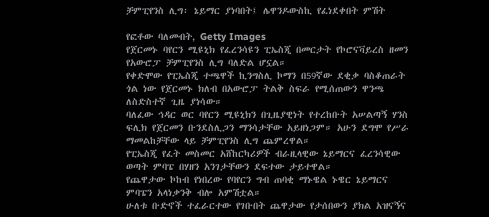ቻምፒየንስ ሊግ፡ ኔይማር ያነባበት፤ ሌዋንዶውስኪ የፈነደቀበት ምሽት

የፎቶው ባለመብት, Getty Images
የጀርመኑ ባየርን ሚዩኒክ የፈረንሳዩን ፒኤስጂ በመርታት የኮሮናቫይረስ ዘመን የአውሮፓ ቻምፒየንስ ሊግ ባለድል ሆኗል።
የቀድሞው የፒኤስጂ ተጫዋች ኪንግስሊ ኮማን በ59ኛው ደቂቃ ባስቆጠራት ጎል ነው የጀርመኑ ክለብ በአውሮፓ ትልቅ ስፍራ የሚሰጠውን ዋንጫ ለስድስተኛ ጊዜ ያነሳው።
ባለፈው ኅዳር ወር ባየርን ሚዩኒክን በጊዜያዊነት የተረከቡት አሠልጣኝ ሃንስ ፍሊክ የጀርመን ቡንደስሊጋን ማንሳታቸው አይዘነጋም። አሁን ደግሞ የሥራ ማመልከቻቸው ላይ ቻምፒየንስ ሊግ ጨምረዋል።
የፒኤስጂ የፈት መስመር አሸከርካሪዎች ብራዚላዊው ኔይማርና ፈረንሳዊው ወጣት ምባፔ በሃዘን አንገታቸውን ደፍተው ታይተዋል።
የጨዋታው ኮከብ የነበረው የባየርን ግብ ጠባቂ ማኑዌል ኑዌር ኔይማርና ምባፔን አላነቃንቅ ብሎ አምሽቷል።
ሁለቱ ቡድኖች ተፈራርተው የገቡበት ጨዋታው የታሰበውን ያክል አዝናኝና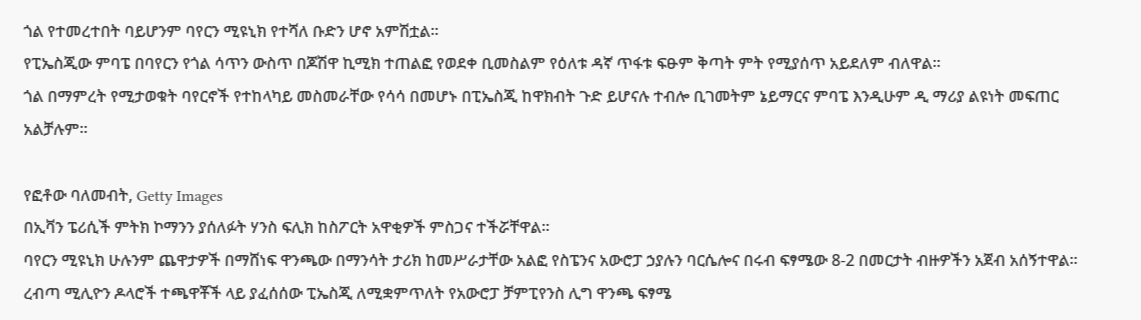ጎል የተመረተበት ባይሆንም ባየርን ሚዩኒክ የተሻለ ቡድን ሆኖ አምሽቷል።
የፒኤስጂው ምባፔ በባየርን የጎል ሳጥን ውስጥ በጆሽዋ ኪሚክ ተጠልፎ የወደቀ ቢመስልም የዕለቱ ዳኛ ጥፋቱ ፍፁም ቅጣት ምት የሚያሰጥ አይደለም ብለዋል።
ጎል በማምረት የሚታወቁት ባየርኖች የተከላካይ መስመራቸው የሳሳ በመሆኑ በፒኤስጂ ከዋክብት ጉድ ይሆናሉ ተብሎ ቢገመትም ኔይማርና ምባፔ እንዲሁም ዲ ማሪያ ልዩነት መፍጠር አልቻሉም።

የፎቶው ባለመብት, Getty Images
በኢቫን ፔሪሲች ምትክ ኮማንን ያሰለፉት ሃንስ ፍሊክ ከስፖርት አዋቂዎች ምስጋና ተችሯቸዋል።
ባየርን ሚዩኒክ ሁሉንም ጨዋታዎች በማሸነፍ ዋንጫው በማንሳት ታሪክ ከመሥራታቸው አልፎ የስፔንና አውሮፓ ኃያሉን ባርሴሎና በሩብ ፍፃሜው 8-2 በመርታት ብዙዎችን አጀብ አሰኝተዋል።
ረብጣ ሚሊዮን ዶላሮች ተጫዋቾች ላይ ያፈሰሰው ፒኤስጂ ለሚቋምጥለት የአውሮፓ ቻምፒየንስ ሊግ ዋንጫ ፍፃሜ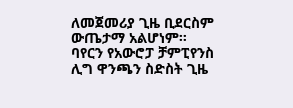ለመጀመሪያ ጊዜ ቢደርስም ውጤታማ አልሆነም።
ባየርን የአውሮፓ ቻምፒየንስ ሊግ ዋንጫን ስድስት ጊዜ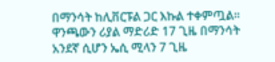በማንሳት ከሊቨርፑል ጋር እኩል ተቀምጧል። ዋንጫውን ሪያል ማድሪድ 17 ጊዜ በማንሳት አንደኛ ሲሆን ኤሲ ሚላን 7 ጊዜ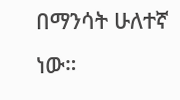በማንሳት ሁለተኛ ነው።